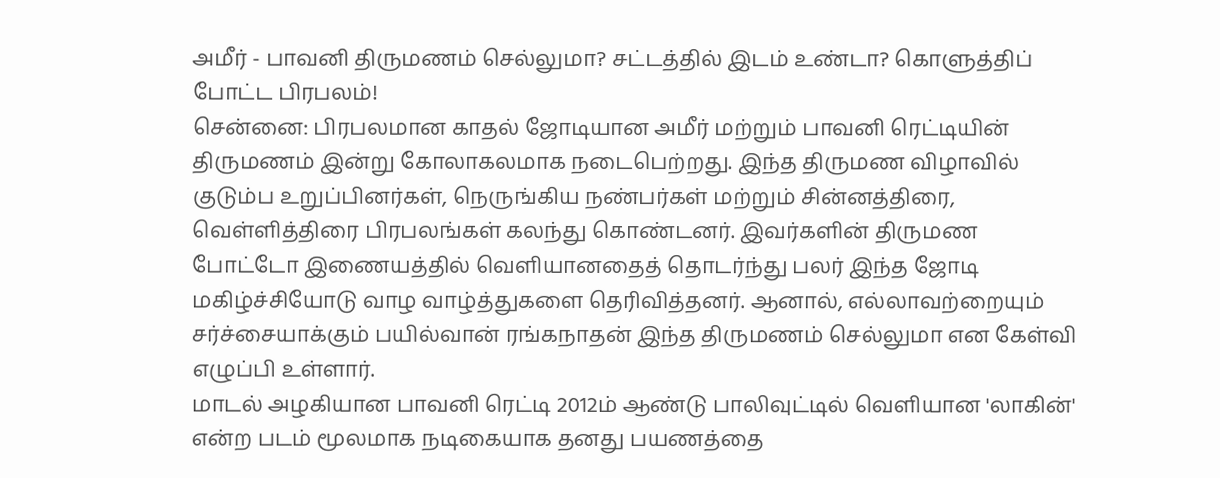அமீர் - பாவனி திருமணம் செல்லுமா? சட்டத்தில் இடம் உண்டா? கொளுத்திப் போட்ட பிரபலம்!
சென்னை: பிரபலமான காதல் ஜோடியான அமீர் மற்றும் பாவனி ரெட்டியின் திருமணம் இன்று கோலாகலமாக நடைபெற்றது. இந்த திருமண விழாவில் குடும்ப உறுப்பினர்கள், நெருங்கிய நண்பர்கள் மற்றும் சின்னத்திரை, வெள்ளித்திரை பிரபலங்கள் கலந்து கொண்டனர். இவர்களின் திருமண போட்டோ இணையத்தில் வெளியானதைத் தொடர்ந்து பலர் இந்த ஜோடி மகிழ்ச்சியோடு வாழ வாழ்த்துகளை தெரிவித்தனர். ஆனால், எல்லாவற்றையும் சர்ச்சையாக்கும் பயில்வான் ரங்கநாதன் இந்த திருமணம் செல்லுமா என கேள்வி எழுப்பி உள்ளார்.
மாடல் அழகியான பாவனி ரெட்டி 2012ம் ஆண்டு பாலிவுட்டில் வெளியான 'லாகின்' என்ற படம் மூலமாக நடிகையாக தனது பயணத்தை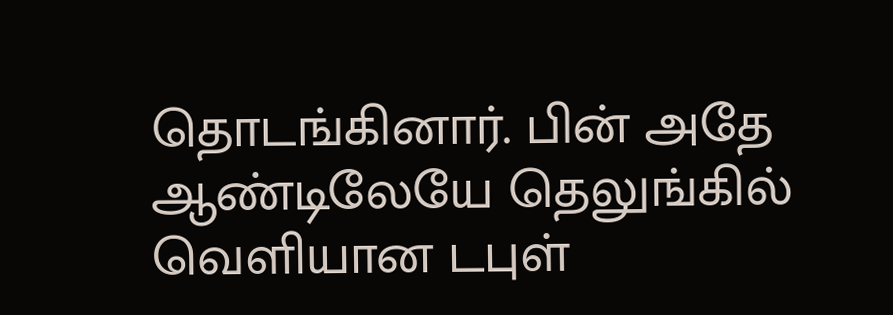தொடங்கினார். பின் அதே ஆண்டிலேயே தெலுங்கில் வெளியான டபுள்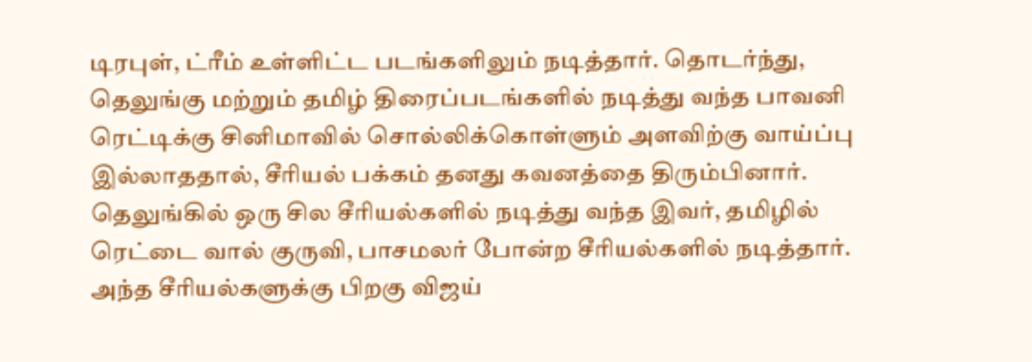டிரபுள், ட்ரீம் உள்ளிட்ட படங்களிலும் நடித்தார். தொடர்ந்து, தெலுங்கு மற்றும் தமிழ் திரைப்படங்களில் நடித்து வந்த பாவனி ரெட்டிக்கு சினிமாவில் சொல்லிக்கொள்ளும் அளவிற்கு வாய்ப்பு இல்லாததால், சீரியல் பக்கம் தனது கவனத்தை திரும்பினார். தெலுங்கில் ஒரு சில சீரியல்களில் நடித்து வந்த இவர், தமிழில் ரெட்டை வால் குருவி, பாசமலர் போன்ற சீரியல்களில் நடித்தார். அந்த சீரியல்களுக்கு பிறகு விஜய்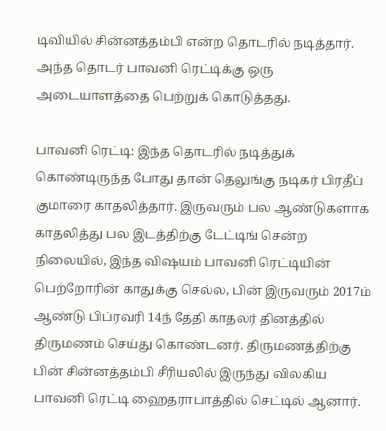டிவியில் சின்னத்தம்பி என்ற தொடரில் நடித்தார். அந்த தொடர் பாவனி ரெட்டிக்கு ஒரு அடையாளத்தை பெற்றுக் கொடுத்தது.

பாவனி ரெட்டி: இந்த தொடரில் நடித்துக் கொண்டிருந்த போது தான் தெலுங்கு நடிகர் பிரதீப் குமாரை காதலித்தார். இருவரும் பல ஆண்டுகளாக காதலித்து பல இடத்திற்கு டேட்டிங் சென்ற நிலையில், இந்த விஷயம் பாவனி ரெட்டியின் பெற்றோரின் காதுக்கு செல்ல, பின் இருவரும் 2017ம் ஆண்டு பிப்ரவரி 14ந் தேதி காதலர் தினத்தில் திருமணம் செய்து கொண்டனர். திருமணத்திற்கு பின் சின்னத்தம்பி சீரியலில் இருந்து விலகிய பாவனி ரெட்டி ஹைதராபாத்தில் செட்டில் ஆனார்.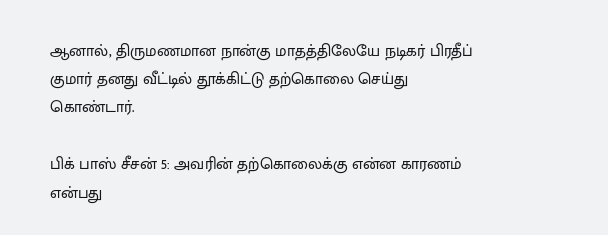ஆனால், திருமணமான நான்கு மாதத்திலேயே நடிகர் பிரதீப் குமார் தனது வீட்டில் தூக்கிட்டு தற்கொலை செய்து கொண்டார்.

பிக் பாஸ் சீசன் 5: அவரின் தற்கொலைக்கு என்ன காரணம் என்பது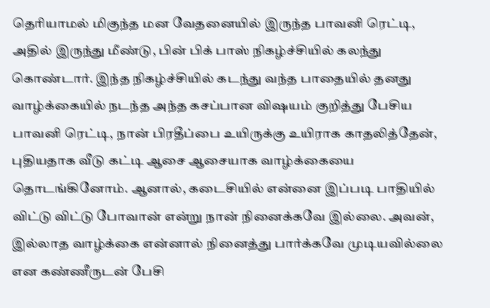தெரியாமல் மிகுந்த மன வேதனையில் இருந்த பாவனி ரெட்டி, அதில் இருந்து மீண்டு, பின் பிக் பாஸ் நிகழ்ச்சியில் கலந்து கொண்டார். இந்த நிகழ்ச்சியில் கடந்து வந்த பாதையில் தனது வாழ்க்கையில் நடந்த அந்த கசப்பான விஷயம் குறித்து பேசிய பாவனி ரெட்டி, நான் பிரதீப்பை உயிருக்கு உயிராக காதலித்தேன், புதியதாக வீடு கட்டி ஆசை ஆசையாக வாழ்க்கையை தொடங்கினோம். ஆனால், கடைசியில் என்னை இப்படி பாதியில் விட்டு விட்டு போவான் என்று நான் நினைக்கவே இல்லை. அவன், இல்லாத வாழ்க்கை என்னால் நினைத்து பார்க்கவே முடியவில்லை என கண்ணீருடன் பேசி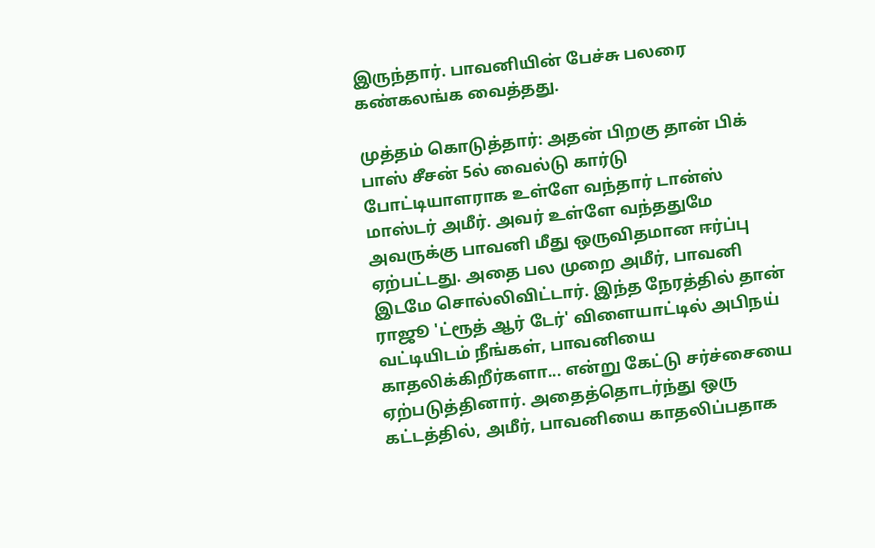இருந்தார். பாவனியின் பேச்சு பலரை கண்கலங்க வைத்தது.

முத்தம் கொடுத்தார்: அதன் பிறகு தான் பிக் பாஸ் சீசன் 5ல் வைல்டு கார்டு போட்டியாளராக உள்ளே வந்தார் டான்ஸ் மாஸ்டர் அமீர். அவர் உள்ளே வந்ததுமே அவருக்கு பாவனி மீது ஒருவிதமான ஈர்ப்பு ஏற்பட்டது. அதை பல முறை அமீர், பாவனி இடமே சொல்லிவிட்டார். இந்த நேரத்தில் தான் ராஜூ 'ட்ரூத் ஆர் டேர்' விளையாட்டில் அபிநய் வட்டியிடம் நீங்கள், பாவனியை காதலிக்கிறீர்களா... என்று கேட்டு சர்ச்சையை ஏற்படுத்தினார். அதைத்தொடர்ந்து ஒரு கட்டத்தில், அமீர், பாவனியை காதலிப்பதாக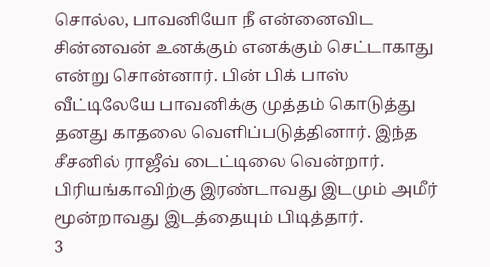சொல்ல, பாவனியோ நீ என்னைவிட சின்னவன் உனக்கும் எனக்கும் செட்டாகாது என்று சொன்னார். பின் பிக் பாஸ் வீட்டிலேயே பாவனிக்கு முத்தம் கொடுத்து தனது காதலை வெளிப்படுத்தினார். இந்த சீசனில் ராஜீவ் டைட்டிலை வென்றார். பிரியங்காவிற்கு இரண்டாவது இடமும் அமீர் மூன்றாவது இடத்தையும் பிடித்தார்.
3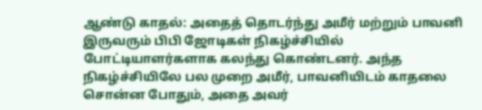ஆண்டு காதல்: அதைத் தொடர்ந்து அமீர் மற்றும் பாவனி இருவரும் பிபி ஜோடிகள் நிகழ்ச்சியில் போட்டியாளர்களாக கலந்து கொண்டனர். அந்த நிகழ்ச்சியிலே பல முறை அமீர், பாவனியிடம் காதலை சொன்ன போதும், அதை அவர்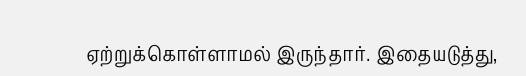ஏற்றுக்கொள்ளாமல் இருந்தார். இதையடுத்து,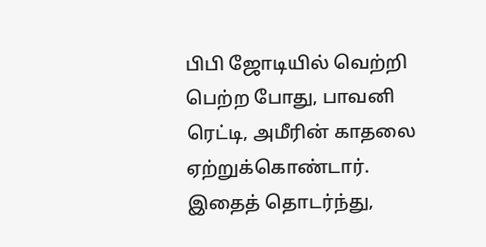பிபி ஜோடியில் வெற்றி பெற்ற போது, பாவனி ரெட்டி, அமீரின் காதலை ஏற்றுக்கொண்டார். இதைத் தொடர்ந்து,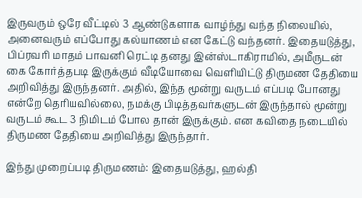இருவரும் ஒரே வீட்டில் 3 ஆண்டுகளாக வாழ்ந்து வந்த நிலையில், அனைவரும் எப்போது கல்யாணம் என கேட்டு வந்தனர். இதையடுத்து, பிப்ரவரி மாதம் பாவனி ரெட்டி தனது இன்ஸ்டாகிராமில், அமீருடன் கை கோர்த்தபடி இருக்கும் வீடியோவை வெளியிட்டு திருமண தேதியை அறிவித்து இருந்தனர். அதில், இந்த மூன்று வருடம் எப்படி போனது என்றே தெரியவில்லை, நமக்கு பிடித்தவர்களுடன் இருந்தால் மூன்று வருடம் கூட 3 நிமிடம் போல தான் இருக்கும். என கவிதை நடையில் திருமண தேதியை அறிவித்து இருந்தார்.

இந்து முறைப்படி திருமணம்: இதையடுத்து, ஹல்தி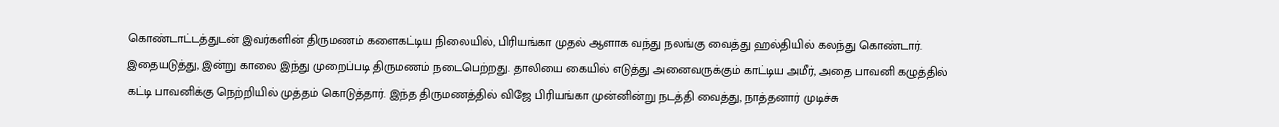கொண்டாட்டத்துடன் இவர்களின் திருமணம் களைகட்டிய நிலையில், பிரியங்கா முதல் ஆளாக வந்து நலங்கு வைத்து ஹல்தியில் கலந்து கொண்டார். இதையடுத்து, இன்று காலை இந்து முறைப்படி திருமணம் நடைபெற்றது. தாலியை கையில் எடுத்து அனைவருக்கும் காட்டிய அமீர், அதை பாவனி கழுத்தில் கட்டி பாவனிக்கு நெற்றியில் முத்தம் கொடுத்தார். இந்த திருமணத்தில் விஜே பிரியங்கா முன்னின்று நடத்தி வைத்து, நாத்தனார் முடிச்சு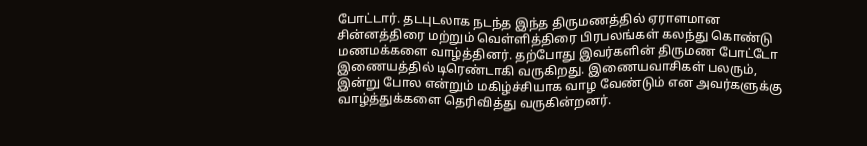போட்டார். தடபுடலாக நடந்த இந்த திருமணத்தில் ஏராளமான சின்னத்திரை மற்றும் வெள்ளித்திரை பிரபலங்கள் கலந்து கொண்டு மணமக்களை வாழ்த்தினர். தற்போது இவர்களின் திருமண போட்டோ இணையத்தில் டிரெண்டாகி வருகிறது. இணையவாசிகள் பலரும், இன்று போல என்றும் மகிழ்ச்சியாக வாழ வேண்டும் என அவர்களுக்கு வாழ்த்துக்களை தெரிவித்து வருகின்றனர்.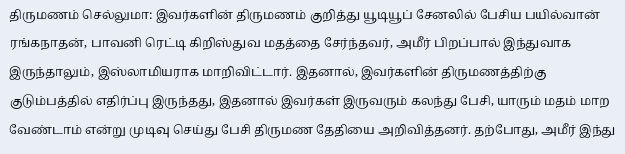திருமணம் செல்லுமா: இவர்களின் திருமணம் குறித்து யூடியூப் சேனலில் பேசிய பயில்வான் ரங்கநாதன், பாவனி ரெட்டி கிறிஸ்துவ மதத்தை சேர்ந்தவர், அமீர் பிறப்பால் இந்துவாக இருந்தாலும், இஸ்லாமியராக மாறிவிட்டார். இதனால், இவர்களின் திருமணத்திற்கு குடும்பத்தில் எதிர்ப்பு இருந்தது, இதனால் இவர்கள் இருவரும் கலந்து பேசி, யாரும் மதம் மாற வேண்டாம் என்று முடிவு செய்து பேசி திருமண தேதியை அறிவித்தனர். தற்போது, அமீர் இந்து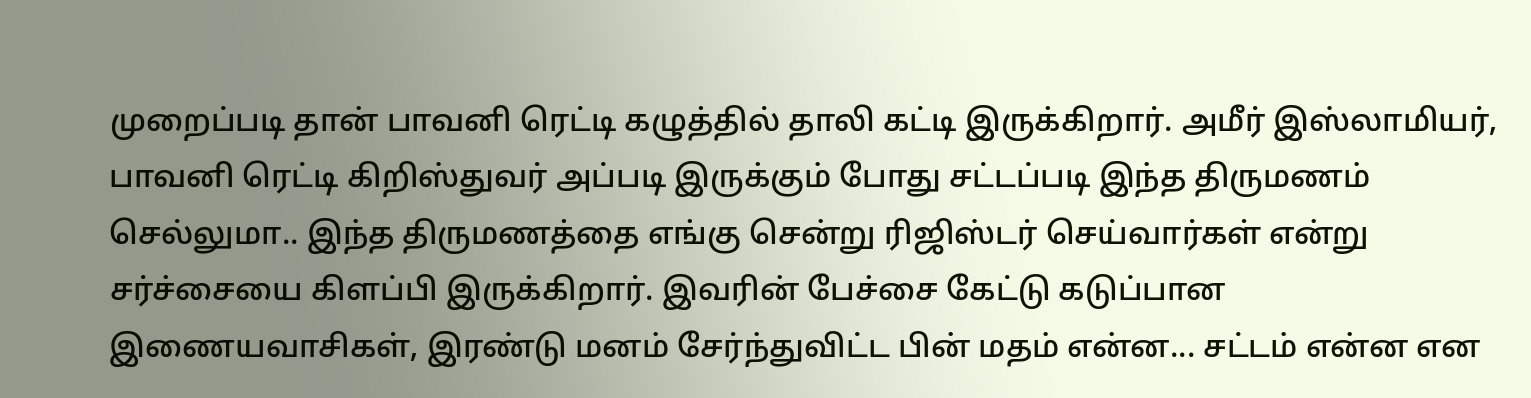முறைப்படி தான் பாவனி ரெட்டி கழுத்தில் தாலி கட்டி இருக்கிறார். அமீர் இஸ்லாமியர், பாவனி ரெட்டி கிறிஸ்துவர் அப்படி இருக்கும் போது சட்டப்படி இந்த திருமணம் செல்லுமா.. இந்த திருமணத்தை எங்கு சென்று ரிஜிஸ்டர் செய்வார்கள் என்று சர்ச்சையை கிளப்பி இருக்கிறார். இவரின் பேச்சை கேட்டு கடுப்பான இணையவாசிகள், இரண்டு மனம் சேர்ந்துவிட்ட பின் மதம் என்ன... சட்டம் என்ன என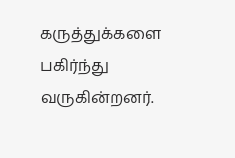கருத்துக்களை பகிர்ந்து வருகின்றனர்.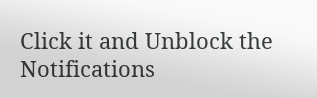Click it and Unblock the Notifications